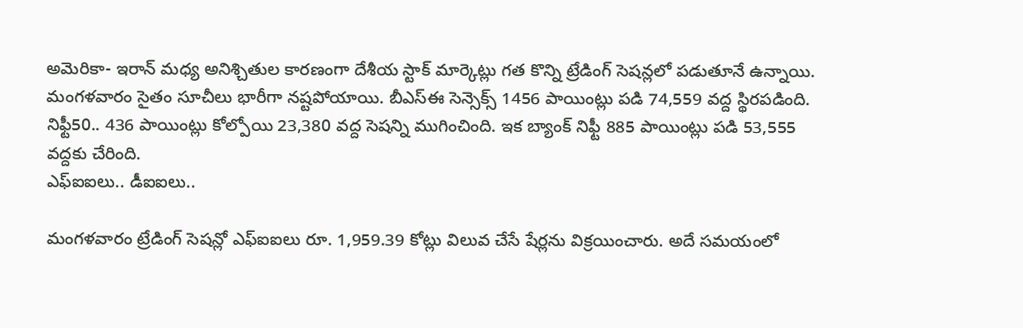అమెరికా- ఇరాన్ మధ్య అనిశ్చితుల కారణంగా దేశీయ స్టాక్ మార్కెట్లు గత కొన్ని ట్రేడింగ్ సెషన్లలో పడుతూనే ఉన్నాయి. మంగళవారం సైతం సూచీలు భారీగా నష్టపోయాయి. బీఎస్ఈ సెన్సెక్స్ 1456 పాయింట్లు పడి 74,559 వద్ద స్థిరపడింది. నిఫ్టీ50.. 436 పాయింట్లు కోల్పోయి 23,380 వద్ద సెషన్ని ముగించింది. ఇక బ్యాంక్ నిఫ్టీ 885 పాయింట్లు పడి 53,555 వద్దకు చేరింది.
ఎఫ్ఐఐలు.. డీఐఐలు..

మంగళవారం ట్రేడింగ్ సెషన్లో ఎఫ్ఐఐలు రూ. 1,959.39 కోట్లు విలువ చేసే షేర్లను విక్రయించారు. అదే సమయంలో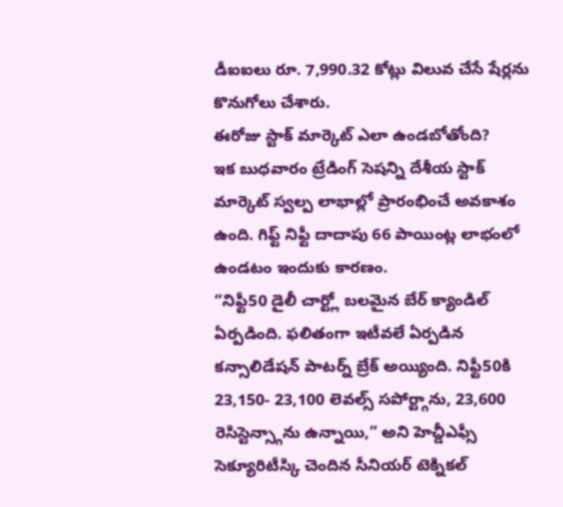డీఐఐలు రూ. 7,990.32 కోట్లు విలువ చేసే షేర్లను కొనుగోలు చేశారు.
ఈరోజు స్టాక్ మార్కెట్ ఎలా ఉండబోతోంది?
ఇక బుధవారం ట్రేడింగ్ సెషన్ని దేశీయ స్టాక్ మార్కెట్ స్వల్ప లాభాల్లో ప్రారంభించే అవకాశం ఉంది. గిఫ్ట్ నిఫ్టీ దాదాపు 66 పాయింట్ల లాభంలో ఉండటం ఇందుకు కారణం.
“నిఫ్టీ50 డైలీ చార్ట్లో బలమైన బేర్ క్యాండిల్ ఏర్పడింది. ఫలితంగా ఇటీవలే ఏర్పడిన కన్సాలిడేషన్ పాటర్న్ బ్రేక్ అయ్యింది. నిఫ్టీ50కి 23,150- 23,100 లెవల్స్ సపోర్ట్గాను, 23,600 రెసిస్టెన్స్గాను ఉన్నాయి,” అని హెచ్డీఎఫ్సీ సెక్యూరిటీస్కి చెందిన సీనియర్ టెక్నికల్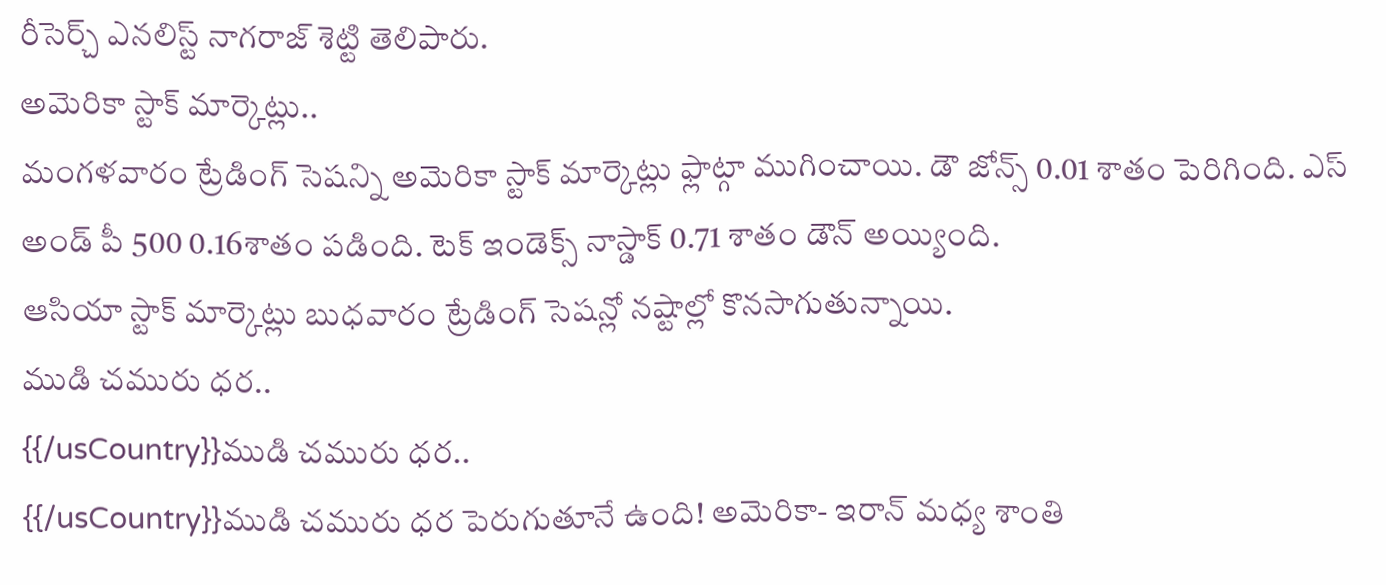రీసెర్చ్ ఎనలిస్ట్ నాగరాజ్ శెట్టి తెలిపారు.
అమెరికా స్టాక్ మార్కెట్లు..
మంగళవారం ట్రేడింగ్ సెషన్ని అమెరికా స్టాక్ మార్కెట్లు ఫ్లాట్గా ముగించాయి. డౌ జోన్స్ 0.01 శాతం పెరిగింది. ఎస్ అండ్ పీ 500 0.16శాతం పడింది. టెక్ ఇండెక్స్ నాస్డాక్ 0.71 శాతం డౌన్ అయ్యింది.
ఆసియా స్టాక్ మార్కెట్లు బుధవారం ట్రేడింగ్ సెషన్లో నష్టాల్లో కొనసాగుతున్నాయి.
ముడి చమురు ధర..
{{/usCountry}}ముడి చమురు ధర..
{{/usCountry}}ముడి చమురు ధర పెరుగుతూనే ఉంది! అమెరికా- ఇరాన్ మధ్య శాంతి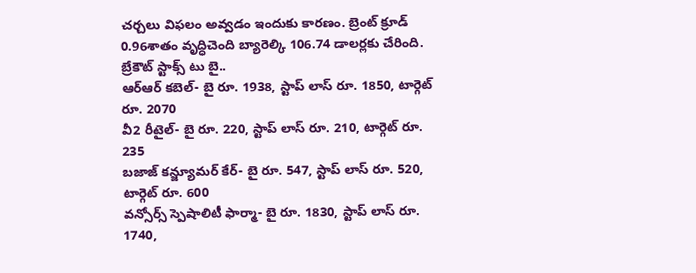చర్చలు విఫలం అవ్వడం ఇందుకు కారణం. బ్రెంట్ క్రూడ్ 0.96శాతం వృద్ధిచెంది బ్యారెల్కి 106.74 డాలర్లకు చేరింది.
బ్రేకౌట్ స్టాక్స్ టు బై..
ఆర్ఆర్ కబెల్- బై రూ. 1938, స్టాప్ లాస్ రూ. 1850, టార్గెట్ రూ. 2070
వీ2 రీటైల్- బై రూ. 220, స్టాప్ లాస్ రూ. 210, టార్గెట్ రూ. 235
బజాజ్ కన్జ్యూమర్ కేర్- బై రూ. 547, స్టాప్ లాస్ రూ. 520, టార్గెట్ రూ. 600
వన్సోర్స్ స్పెషాలిటీ ఫార్మా- బై రూ. 1830, స్టాప్ లాస్ రూ. 1740,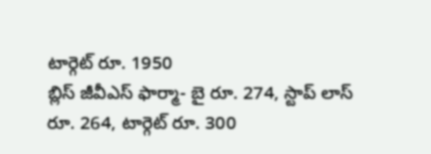టార్గెట్ రూ. 1950
బ్లిస్ జీవీఎస్ ఫార్మా- బై రూ. 274, స్టాప్ లాస్ రూ. 264, టార్గెట్ రూ. 300